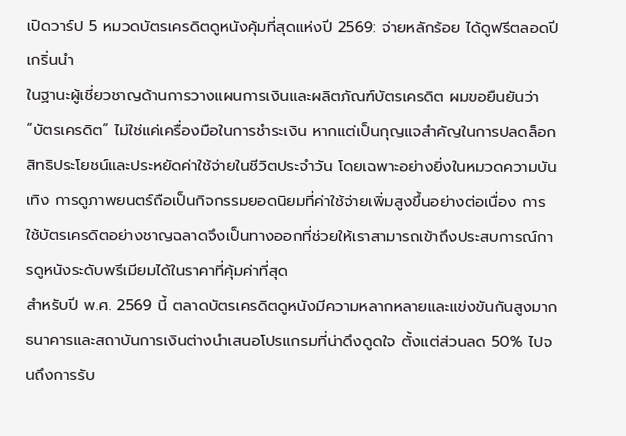เปิดวาร์ป 5 หมวดบัตรเครดิตดูหนังคุ้มที่สุดแห่งปี 2569: จ่ายหลักร้อย ได้ดูฟรีตลอดปี
เกริ่นนำ
ในฐานะผู้เชี่ยวชาญด้านการวางแผนการเงินและผลิตภัณฑ์บัตรเครดิต ผมขอยืนยันว่า “บัตรเครดิต” ไม่ใช่แค่เครื่องมือในการชำระเงิน หากแต่เป็นกุญแจสำคัญในการปลดล็อกสิทธิประโยชน์และประหยัดค่าใช้จ่ายในชีวิตประจำวัน โดยเฉพาะอย่างยิ่งในหมวดความบันเทิง การดูภาพยนตร์ถือเป็นกิจกรรมยอดนิยมที่ค่าใช้จ่ายเพิ่มสูงขึ้นอย่างต่อเนื่อง การใช้บัตรเครดิตอย่างชาญฉลาดจึงเป็นทางออกที่ช่วยให้เราสามารถเข้าถึงประสบการณ์การดูหนังระดับพรีเมียมได้ในราคาที่คุ้มค่าที่สุด
สำหรับปี พ.ศ. 2569 นี้ ตลาดบัตรเครดิตดูหนังมีความหลากหลายและแข่งขันกันสูงมาก ธนาคารและสถาบันการเงินต่างนำเสนอโปรแกรมที่น่าดึงดูดใจ ตั้งแต่ส่วนลด 50% ไปจนถึงการรับ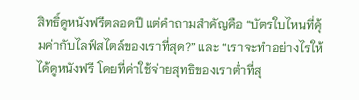สิทธิ์ดูหนังฟรีตลอดปี แต่คำถามสำคัญคือ “บัตรใบไหนที่คุ้มค่ากับไลฟ์สไตล์ของเราที่สุด?” และ “เราจะทำอย่างไรให้ได้ดูหนังฟรี โดยที่ค่าใช้จ่ายสุทธิของเราต่ำที่สุ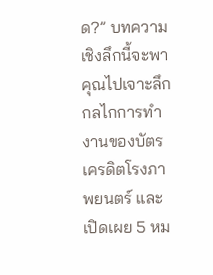ด?” บทความเชิงลึกนี้จะพาคุณไปเจาะลึกกลไกการทำงานของบัตรเครดิตโรงภาพยนตร์ และเปิดเผย 5 หม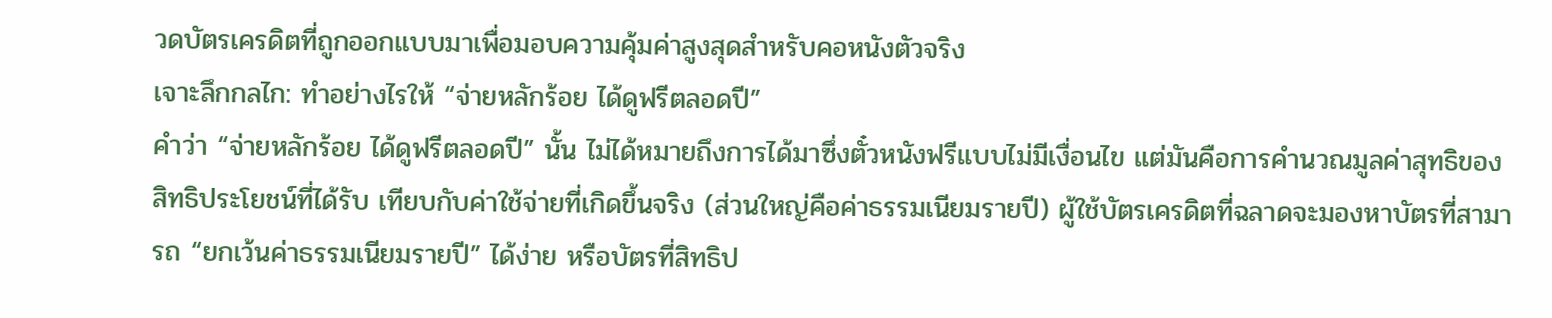วดบัตรเครดิตที่ถูกออกแบบมาเพื่อมอบความคุ้มค่าสูงสุดสำหรับคอหนังตัวจริง
เจาะลึกกลไก: ทำอย่างไรให้ “จ่ายหลักร้อย ได้ดูฟรีตลอดปี”
คำว่า “จ่ายหลักร้อย ได้ดูฟรีตลอดปี” นั้น ไม่ได้หมายถึงการได้มาซึ่งตั๋วหนังฟรีแบบไม่มีเงื่อนไข แต่มันคือการคำนวณมูลค่าสุทธิของสิทธิประโยชน์ที่ได้รับ เทียบกับค่าใช้จ่ายที่เกิดขึ้นจริง (ส่วนใหญ่คือค่าธรรมเนียมรายปี) ผู้ใช้บัตรเครดิตที่ฉลาดจะมองหาบัตรที่สามารถ “ยกเว้นค่าธรรมเนียมรายปี” ได้ง่าย หรือบัตรที่สิทธิป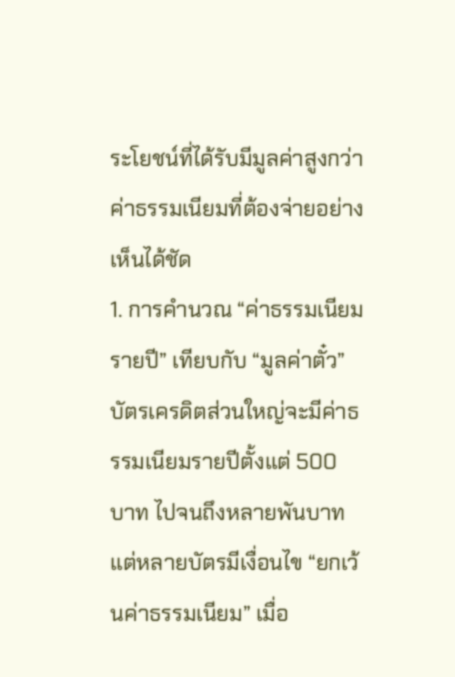ระโยชน์ที่ได้รับมีมูลค่าสูงกว่าค่าธรรมเนียมที่ต้องจ่ายอย่างเห็นได้ชัด
1. การคำนวณ “ค่าธรรมเนียมรายปี” เทียบกับ “มูลค่าตั๋ว”
บัตรเครดิตส่วนใหญ่จะมีค่าธรรมเนียมรายปีตั้งแต่ 500 บาท ไปจนถึงหลายพันบาท แต่หลายบัตรมีเงื่อนไข “ยกเว้นค่าธรรมเนียม” เมื่อ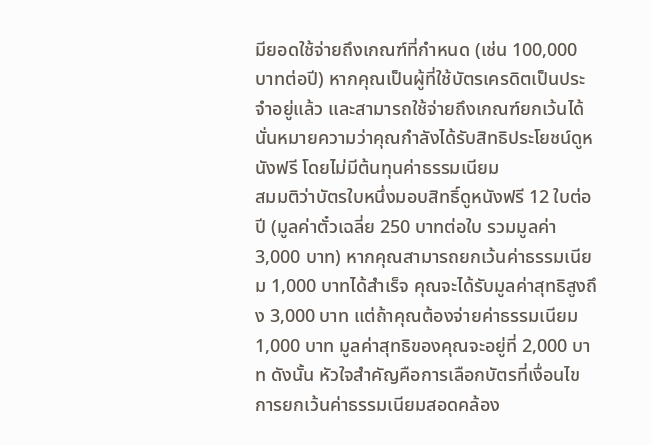มียอดใช้จ่ายถึงเกณฑ์ที่กำหนด (เช่น 100,000 บาทต่อปี) หากคุณเป็นผู้ที่ใช้บัตรเครดิตเป็นประจำอยู่แล้ว และสามารถใช้จ่ายถึงเกณฑ์ยกเว้นได้ นั่นหมายความว่าคุณกำลังได้รับสิทธิประโยชน์ดูหนังฟรี โดยไม่มีต้นทุนค่าธรรมเนียม
สมมติว่าบัตรใบหนึ่งมอบสิทธิ์ดูหนังฟรี 12 ใบต่อปี (มูลค่าตั๋วเฉลี่ย 250 บาทต่อใบ รวมมูลค่า 3,000 บาท) หากคุณสามารถยกเว้นค่าธรรมเนียม 1,000 บาทได้สำเร็จ คุณจะได้รับมูลค่าสุทธิสูงถึง 3,000 บาท แต่ถ้าคุณต้องจ่ายค่าธรรมเนียม 1,000 บาท มูลค่าสุทธิของคุณจะอยู่ที่ 2,000 บาท ดังนั้น หัวใจสำคัญคือการเลือกบัตรที่เงื่อนไขการยกเว้นค่าธรรมเนียมสอดคล้อง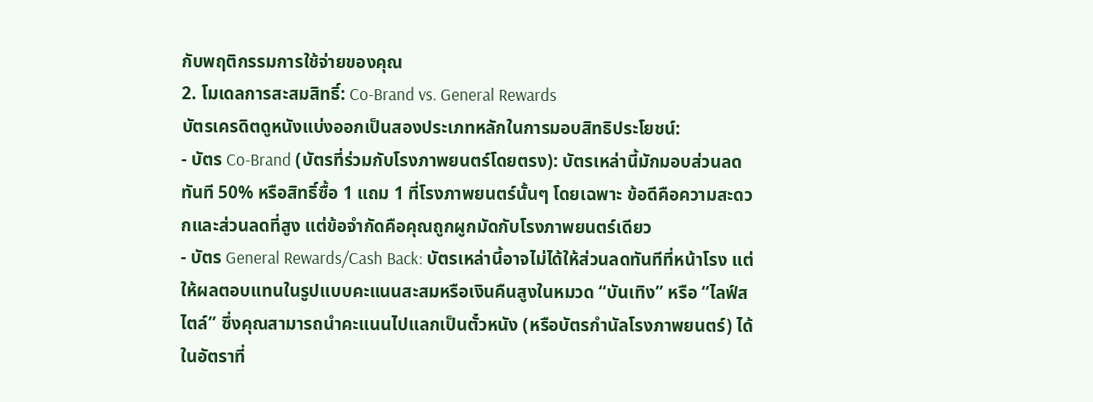กับพฤติกรรมการใช้จ่ายของคุณ
2. โมเดลการสะสมสิทธิ์: Co-Brand vs. General Rewards
บัตรเครดิตดูหนังแบ่งออกเป็นสองประเภทหลักในการมอบสิทธิประโยชน์:
- บัตร Co-Brand (บัตรที่ร่วมกับโรงภาพยนตร์โดยตรง): บัตรเหล่านี้มักมอบส่วนลดทันที 50% หรือสิทธิ์ซื้อ 1 แถม 1 ที่โรงภาพยนตร์นั้นๆ โดยเฉพาะ ข้อดีคือความสะดวกและส่วนลดที่สูง แต่ข้อจำกัดคือคุณถูกผูกมัดกับโรงภาพยนตร์เดียว
- บัตร General Rewards/Cash Back: บัตรเหล่านี้อาจไม่ได้ให้ส่วนลดทันทีที่หน้าโรง แต่ให้ผลตอบแทนในรูปแบบคะแนนสะสมหรือเงินคืนสูงในหมวด “บันเทิง” หรือ “ไลฟ์สไตล์” ซึ่งคุณสามารถนำคะแนนไปแลกเป็นตั๋วหนัง (หรือบัตรกำนัลโรงภาพยนตร์) ได้ในอัตราที่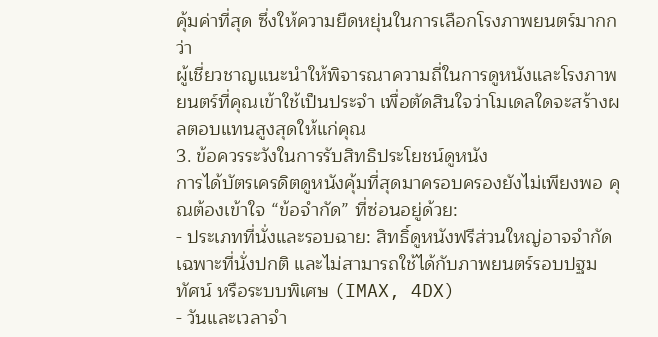คุ้มค่าที่สุด ซึ่งให้ความยืดหยุ่นในการเลือกโรงภาพยนตร์มากกว่า
ผู้เชี่ยวชาญแนะนำให้พิจารณาความถี่ในการดูหนังและโรงภาพยนตร์ที่คุณเข้าใช้เป็นประจำ เพื่อตัดสินใจว่าโมเดลใดจะสร้างผลตอบแทนสูงสุดให้แก่คุณ
3. ข้อควรระวังในการรับสิทธิประโยชน์ดูหนัง
การได้บัตรเครดิตดูหนังคุ้มที่สุดมาครอบครองยังไม่เพียงพอ คุณต้องเข้าใจ “ข้อจำกัด” ที่ซ่อนอยู่ด้วย:
- ประเภทที่นั่งและรอบฉาย: สิทธิ์ดูหนังฟรีส่วนใหญ่อาจจำกัดเฉพาะที่นั่งปกติ และไม่สามารถใช้ได้กับภาพยนตร์รอบปฐมทัศน์ หรือระบบพิเศษ (IMAX, 4DX)
- วันและเวลาจำ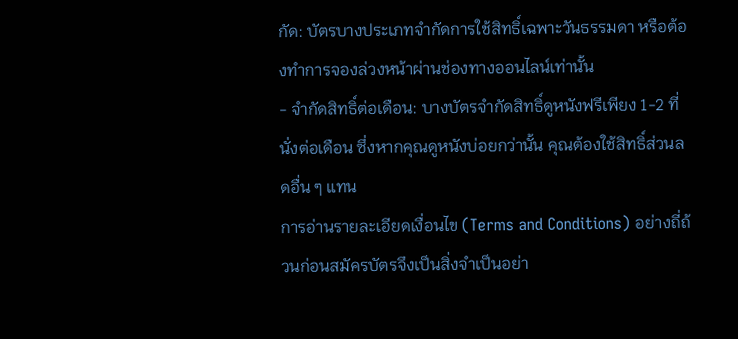กัด: บัตรบางประเภทจำกัดการใช้สิทธิ์เฉพาะวันธรรมดา หรือต้องทำการจองล่วงหน้าผ่านช่องทางออนไลน์เท่านั้น
- จำกัดสิทธิ์ต่อเดือน: บางบัตรจำกัดสิทธิ์ดูหนังฟรีเพียง 1-2 ที่นั่งต่อเดือน ซึ่งหากคุณดูหนังบ่อยกว่านั้น คุณต้องใช้สิทธิ์ส่วนลดอื่น ๆ แทน
การอ่านรายละเอียดเงื่อนไข (Terms and Conditions) อย่างถี่ถ้วนก่อนสมัครบัตรจึงเป็นสิ่งจำเป็นอย่า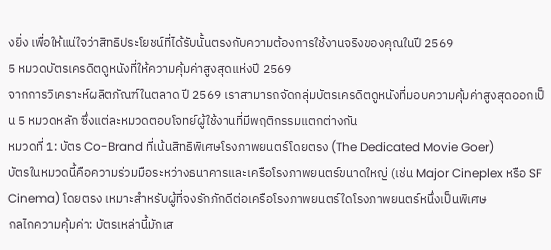งยิ่ง เพื่อให้แน่ใจว่าสิทธิประโยชน์ที่ได้รับนั้นตรงกับความต้องการใช้งานจริงของคุณในปี 2569
5 หมวดบัตรเครดิตดูหนังที่ให้ความคุ้มค่าสูงสุดแห่งปี 2569
จากการวิเคราะห์ผลิตภัณฑ์ในตลาด ปี 2569 เราสามารถจัดกลุ่มบัตรเครดิตดูหนังที่มอบความคุ้มค่าสูงสุดออกเป็น 5 หมวดหลัก ซึ่งแต่ละหมวดตอบโจทย์ผู้ใช้งานที่มีพฤติกรรมแตกต่างกัน
หมวดที่ 1: บัตร Co-Brand ที่เน้นสิทธิพิเศษโรงภาพยนตร์โดยตรง (The Dedicated Movie Goer)
บัตรในหมวดนี้คือความร่วมมือระหว่างธนาคารและเครือโรงภาพยนตร์ขนาดใหญ่ (เช่น Major Cineplex หรือ SF Cinema) โดยตรง เหมาะสำหรับผู้ที่จงรักภักดีต่อเครือโรงภาพยนตร์ใดโรงภาพยนตร์หนึ่งเป็นพิเศษ
กลไกความคุ้มค่า: บัตรเหล่านี้มักเส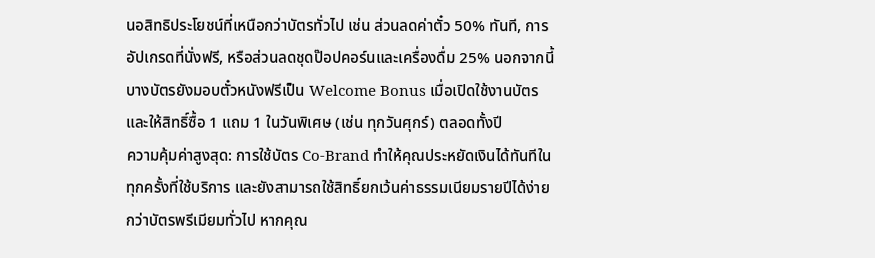นอสิทธิประโยชน์ที่เหนือกว่าบัตรทั่วไป เช่น ส่วนลดค่าตั๋ว 50% ทันที, การอัปเกรดที่นั่งฟรี, หรือส่วนลดชุดป๊อปคอร์นและเครื่องดื่ม 25% นอกจากนี้ บางบัตรยังมอบตั๋วหนังฟรีเป็น Welcome Bonus เมื่อเปิดใช้งานบัตร และให้สิทธิ์ซื้อ 1 แถม 1 ในวันพิเศษ (เช่น ทุกวันศุกร์) ตลอดทั้งปี
ความคุ้มค่าสูงสุด: การใช้บัตร Co-Brand ทำให้คุณประหยัดเงินได้ทันทีในทุกครั้งที่ใช้บริการ และยังสามารถใช้สิทธิ์ยกเว้นค่าธรรมเนียมรายปีได้ง่ายกว่าบัตรพรีเมียมทั่วไป หากคุณ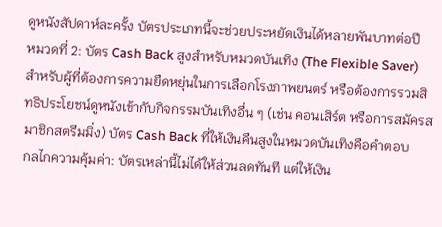ดูหนังสัปดาห์ละครั้ง บัตรประเภทนี้จะช่วยประหยัดเงินได้หลายพันบาทต่อปี
หมวดที่ 2: บัตร Cash Back สูงสำหรับหมวดบันเทิง (The Flexible Saver)
สำหรับผู้ที่ต้องการความยืดหยุ่นในการเลือกโรงภาพยนตร์ หรือต้องการรวมสิทธิประโยชน์ดูหนังเข้ากับกิจกรรมบันเทิงอื่น ๆ (เช่น คอนเสิร์ต หรือการสมัครสมาชิกสตรีมมิ่ง) บัตร Cash Back ที่ให้เงินคืนสูงในหมวดบันเทิงคือคำตอบ
กลไกความคุ้มค่า: บัตรเหล่านี้ไม่ได้ให้ส่วนลดทันที แต่ให้เงิน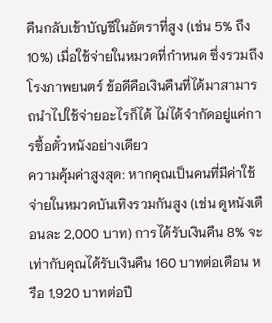คืนกลับเข้าบัญชีในอัตราที่สูง (เช่น 5% ถึง 10%) เมื่อใช้จ่ายในหมวดที่กำหนด ซึ่งรวมถึงโรงภาพยนตร์ ข้อดีคือเงินคืนที่ได้มาสามารถนำไปใช้จ่ายอะไรก็ได้ ไม่ได้จำกัดอยู่แค่การซื้อตั๋วหนังอย่างเดียว
ความคุ้มค่าสูงสุด: หากคุณเป็นคนที่มีค่าใช้จ่ายในหมวดบันเทิงรวมกันสูง (เช่น ดูหนังเดือนละ 2,000 บาท) การได้รับเงินคืน 8% จะเท่ากับคุณได้รับเงินคืน 160 บาทต่อเดือน หรือ 1,920 บาทต่อปี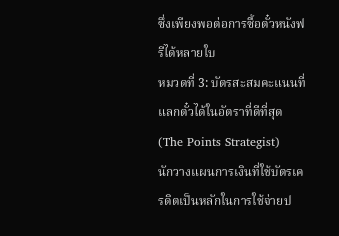ซึ่งเพียงพอต่อการซื้อตั๋วหนังฟรีได้หลายใบ
หมวดที่ 3: บัตรสะสมคะแนนที่แลกตั๋วได้ในอัตราที่ดีที่สุด (The Points Strategist)
นักวางแผนการเงินที่ใช้บัตรเครดิตเป็นหลักในการใช้จ่ายป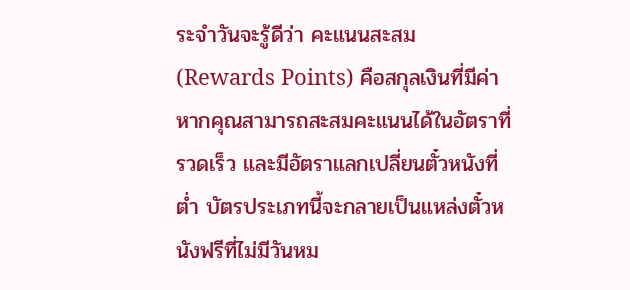ระจำวันจะรู้ดีว่า คะแนนสะสม (Rewards Points) คือสกุลเงินที่มีค่า หากคุณสามารถสะสมคะแนนได้ในอัตราที่รวดเร็ว และมีอัตราแลกเปลี่ยนตั๋วหนังที่ต่ำ บัตรประเภทนี้จะกลายเป็นแหล่งตั๋วหนังฟรีที่ไม่มีวันหม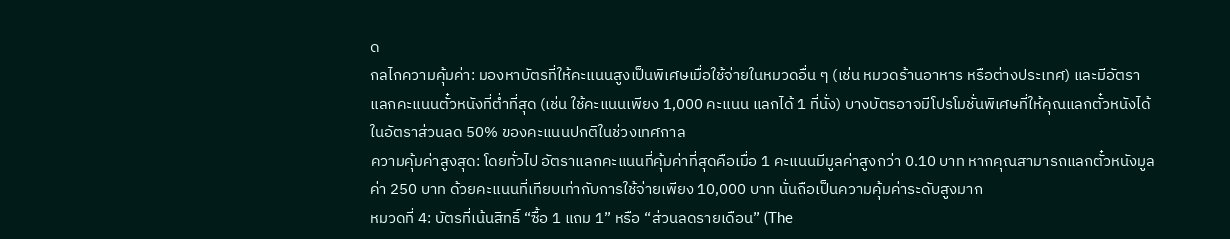ด
กลไกความคุ้มค่า: มองหาบัตรที่ให้คะแนนสูงเป็นพิเศษเมื่อใช้จ่ายในหมวดอื่น ๆ (เช่น หมวดร้านอาหาร หรือต่างประเทศ) และมีอัตราแลกคะแนนตั๋วหนังที่ต่ำที่สุด (เช่น ใช้คะแนนเพียง 1,000 คะแนน แลกได้ 1 ที่นั่ง) บางบัตรอาจมีโปรโมชั่นพิเศษที่ให้คุณแลกตั๋วหนังได้ในอัตราส่วนลด 50% ของคะแนนปกติในช่วงเทศกาล
ความคุ้มค่าสูงสุด: โดยทั่วไป อัตราแลกคะแนนที่คุ้มค่าที่สุดคือเมื่อ 1 คะแนนมีมูลค่าสูงกว่า 0.10 บาท หากคุณสามารถแลกตั๋วหนังมูลค่า 250 บาท ด้วยคะแนนที่เทียบเท่ากับการใช้จ่ายเพียง 10,000 บาท นั่นถือเป็นความคุ้มค่าระดับสูงมาก
หมวดที่ 4: บัตรที่เน้นสิทธิ์ “ซื้อ 1 แถม 1” หรือ “ส่วนลดรายเดือน” (The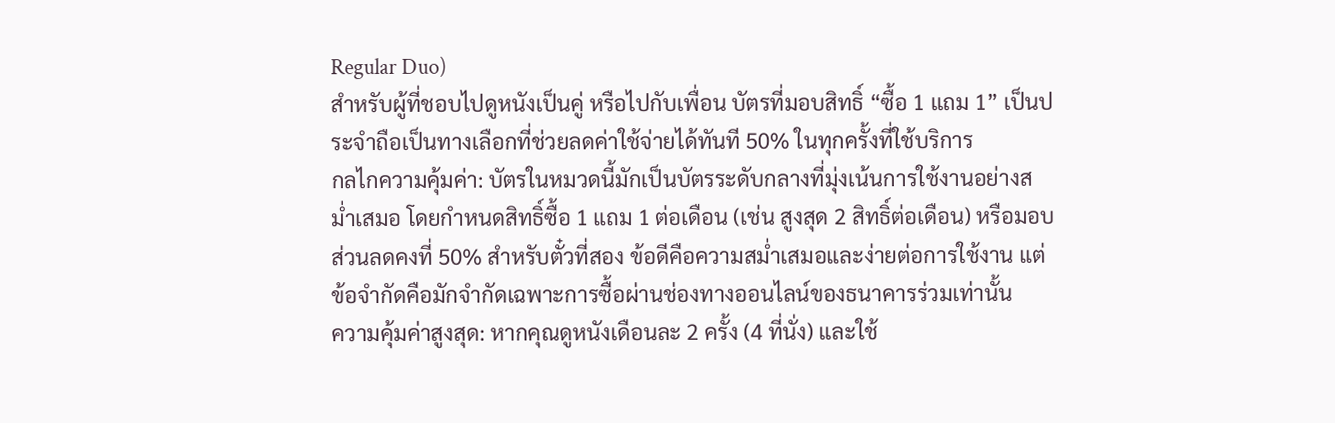Regular Duo)
สำหรับผู้ที่ชอบไปดูหนังเป็นคู่ หรือไปกับเพื่อน บัตรที่มอบสิทธิ์ “ซื้อ 1 แถม 1” เป็นประจำถือเป็นทางเลือกที่ช่วยลดค่าใช้จ่ายได้ทันที 50% ในทุกครั้งที่ใช้บริการ
กลไกความคุ้มค่า: บัตรในหมวดนี้มักเป็นบัตรระดับกลางที่มุ่งเน้นการใช้งานอย่างสม่ำเสมอ โดยกำหนดสิทธิ์ซื้อ 1 แถม 1 ต่อเดือน (เช่น สูงสุด 2 สิทธิ์ต่อเดือน) หรือมอบส่วนลดคงที่ 50% สำหรับตั๋วที่สอง ข้อดีคือความสม่ำเสมอและง่ายต่อการใช้งาน แต่ข้อจำกัดคือมักจำกัดเฉพาะการซื้อผ่านช่องทางออนไลน์ของธนาคารร่วมเท่านั้น
ความคุ้มค่าสูงสุด: หากคุณดูหนังเดือนละ 2 ครั้ง (4 ที่นั่ง) และใช้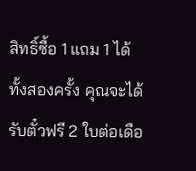สิทธิ์ซื้อ 1 แถม 1 ได้ทั้งสองครั้ง คุณจะได้รับตั๋วฟรี 2 ใบต่อเดือ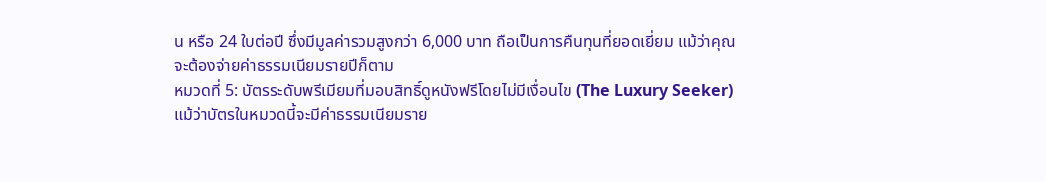น หรือ 24 ใบต่อปี ซึ่งมีมูลค่ารวมสูงกว่า 6,000 บาท ถือเป็นการคืนทุนที่ยอดเยี่ยม แม้ว่าคุณจะต้องจ่ายค่าธรรมเนียมรายปีก็ตาม
หมวดที่ 5: บัตรระดับพรีเมียมที่มอบสิทธิ์ดูหนังฟรีโดยไม่มีเงื่อนไข (The Luxury Seeker)
แม้ว่าบัตรในหมวดนี้จะมีค่าธรรมเนียมราย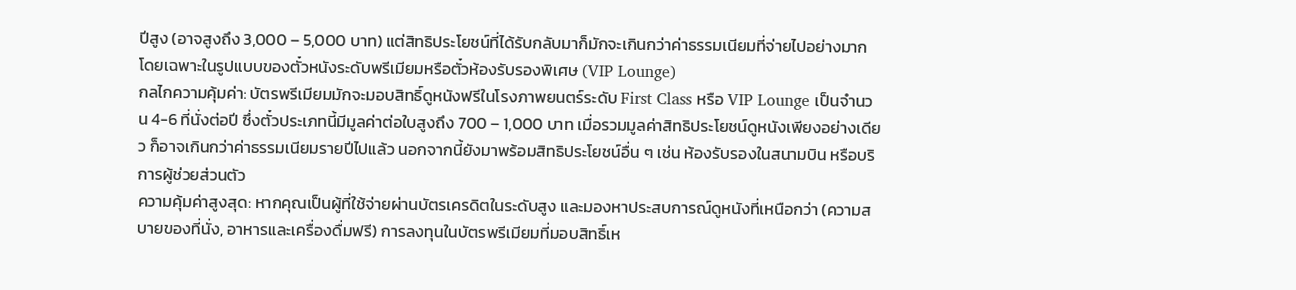ปีสูง (อาจสูงถึง 3,000 – 5,000 บาท) แต่สิทธิประโยชน์ที่ได้รับกลับมาก็มักจะเกินกว่าค่าธรรมเนียมที่จ่ายไปอย่างมาก โดยเฉพาะในรูปแบบของตั๋วหนังระดับพรีเมียมหรือตั๋วห้องรับรองพิเศษ (VIP Lounge)
กลไกความคุ้มค่า: บัตรพรีเมียมมักจะมอบสิทธิ์ดูหนังฟรีในโรงภาพยนตร์ระดับ First Class หรือ VIP Lounge เป็นจำนวน 4-6 ที่นั่งต่อปี ซึ่งตั๋วประเภทนี้มีมูลค่าต่อใบสูงถึง 700 – 1,000 บาท เมื่อรวมมูลค่าสิทธิประโยชน์ดูหนังเพียงอย่างเดียว ก็อาจเกินกว่าค่าธรรมเนียมรายปีไปแล้ว นอกจากนี้ยังมาพร้อมสิทธิประโยชน์อื่น ๆ เช่น ห้องรับรองในสนามบิน หรือบริการผู้ช่วยส่วนตัว
ความคุ้มค่าสูงสุด: หากคุณเป็นผู้ที่ใช้จ่ายผ่านบัตรเครดิตในระดับสูง และมองหาประสบการณ์ดูหนังที่เหนือกว่า (ความสบายของที่นั่ง, อาหารและเครื่องดื่มฟรี) การลงทุนในบัตรพรีเมียมที่มอบสิทธิ์เห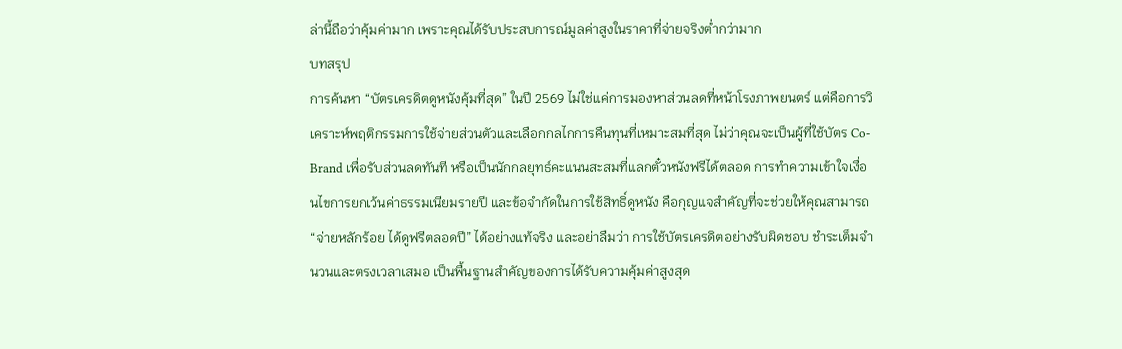ล่านี้ถือว่าคุ้มค่ามาก เพราะคุณได้รับประสบการณ์มูลค่าสูงในราคาที่จ่ายจริงต่ำกว่ามาก
บทสรุป
การค้นหา “บัตรเครดิตดูหนังคุ้มที่สุด” ในปี 2569 ไม่ใช่แค่การมองหาส่วนลดที่หน้าโรงภาพยนตร์ แต่คือการวิเคราะห์พฤติกรรมการใช้จ่ายส่วนตัวและเลือกกลไกการคืนทุนที่เหมาะสมที่สุด ไม่ว่าคุณจะเป็นผู้ที่ใช้บัตร Co-Brand เพื่อรับส่วนลดทันที หรือเป็นนักกลยุทธ์คะแนนสะสมที่แลกตั๋วหนังฟรีได้ตลอด การทำความเข้าใจเงื่อนไขการยกเว้นค่าธรรมเนียมรายปี และข้อจำกัดในการใช้สิทธิ์ดูหนัง คือกุญแจสำคัญที่จะช่วยให้คุณสามารถ “จ่ายหลักร้อย ได้ดูฟรีตลอดปี” ได้อย่างแท้จริง และอย่าลืมว่า การใช้บัตรเครดิตอย่างรับผิดชอบ ชำระเต็มจำนวนและตรงเวลาเสมอ เป็นพื้นฐานสำคัญของการได้รับความคุ้มค่าสูงสุด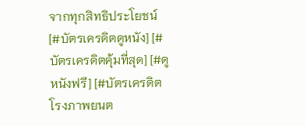จากทุกสิทธิประโยชน์
[#บัตรเครดิตดูหนัง] [#บัตรเครดิตคุ้มที่สุด] [#ดูหนังฟรี] [#บัตรเครดิตโรงภาพยนต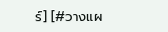ร์] [#วางแผ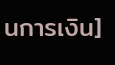นการเงิน]